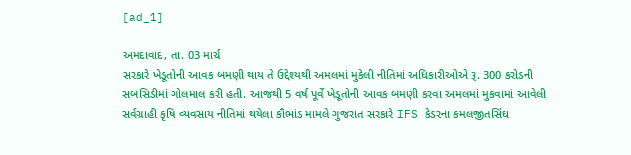[ad_1]

અમદાવાદ, તા. 03 માર્ચ
સરકારે ખેડૂતોની આવક બમણી થાય તે ઉદ્દેશ્યથી અમલમાં મુકેલી નીતિમાં અધિકારીઓએ રૂ. 300 કરોડની સબસિડીમાં ગોલમાલ કરી હતી. આજથી 5 વર્ષ પૂર્વે ખેડૂતોની આવક બમણી કરવા અમલમાં મુકવામાં આવેલી સર્વગ્રાહી કૃષિ વ્યવસાય નીતિમાં થયેલા કૌભાંડ મામલે ગુજરાત સરકારે IFS કેડરના કમલજીતસિંઘ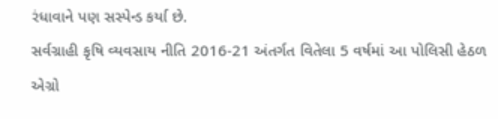રંધાવાને પણ સસ્પેન્ડ કર્યા છે.
સર્વગ્રાહી કૃષિ વ્યવસાય નીતિ 2016-21 અંતર્ગત વિતેલા 5 વર્ષમાં આ પોલિસી હેઠળ એગ્રો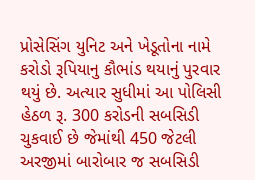પ્રોસેસિંગ યુનિટ અને ખેડૂતોના નામે કરોડો રૂપિયાનુ કૌભાંડ થયાનું પુરવાર થયું છે. અત્યાર સુધીમાં આ પોલિસી હેઠળ રૂ. 300 કરોડની સબસિડી ચુકવાઈ છે જેમાંથી 450 જેટલી અરજીમાં બારોબાર જ સબસિડી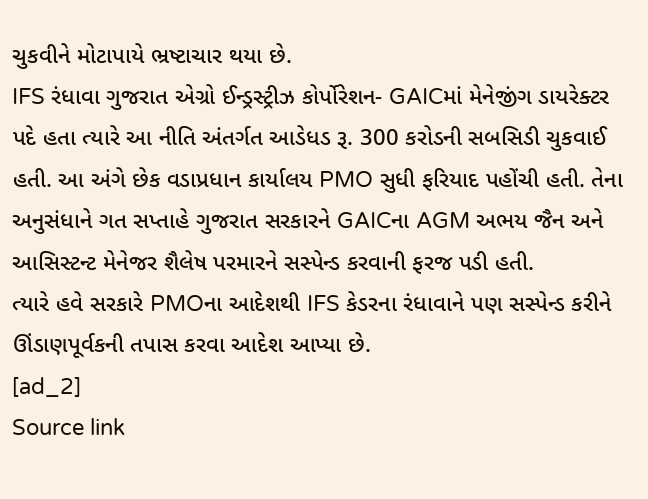ચુકવીને મોટાપાયે ભ્રષ્ટાચાર થયા છે.
IFS રંધાવા ગુજરાત એગ્રો ઈન્ડ્રસ્ટ્રીઝ કોર્પોરેશન- GAICમાં મેનેજીંગ ડાયરેક્ટર પદે હતા ત્યારે આ નીતિ અંતર્ગત આડેધડ રૂ. 300 કરોડની સબસિડી ચુકવાઈ હતી. આ અંગે છેક વડાપ્રધાન કાર્યાલય PMO સુધી ફરિયાદ પહોંચી હતી. તેના અનુસંધાને ગત સપ્તાહે ગુજરાત સરકારને GAICના AGM અભય જૈન અને આસિસ્ટન્ટ મેનેજર શૈલેષ પરમારને સસ્પેન્ડ કરવાની ફરજ પડી હતી.
ત્યારે હવે સરકારે PMOના આદેશથી IFS કેડરના રંધાવાને પણ સસ્પેન્ડ કરીને ઊંડાણપૂર્વકની તપાસ કરવા આદેશ આપ્યા છે.
[ad_2]
Source link